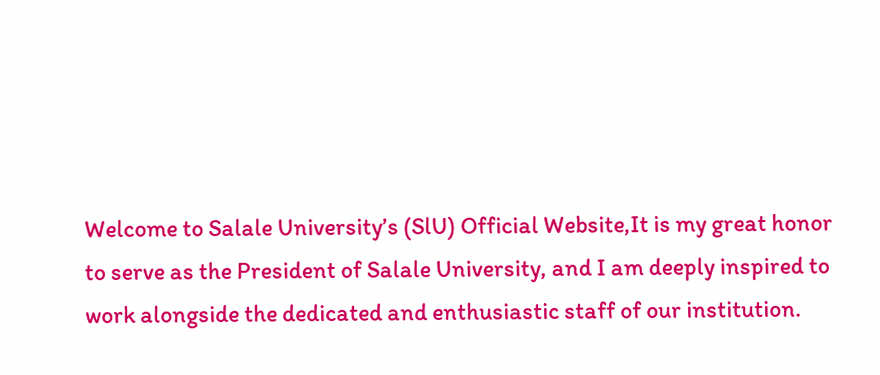Welcome to Salale University’s (SlU) Official Website,It is my great honor to serve as the President of Salale University, and I am deeply inspired to work alongside the dedicated and enthusiastic staff of our institution.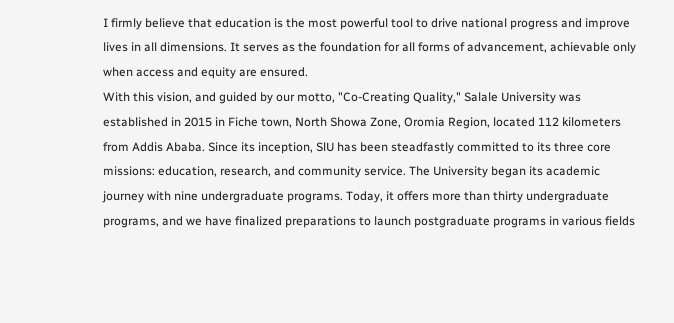I firmly believe that education is the most powerful tool to drive national progress and improve lives in all dimensions. It serves as the foundation for all forms of advancement, achievable only when access and equity are ensured.
With this vision, and guided by our motto, "Co-Creating Quality," Salale University was established in 2015 in Fiche town, North Showa Zone, Oromia Region, located 112 kilometers from Addis Ababa. Since its inception, SlU has been steadfastly committed to its three core missions: education, research, and community service. The University began its academic journey with nine undergraduate programs. Today, it offers more than thirty undergraduate programs, and we have finalized preparations to launch postgraduate programs in various fields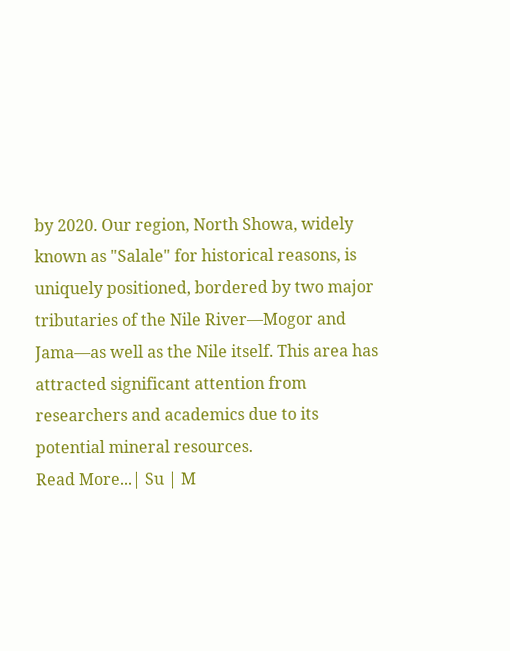by 2020. Our region, North Showa, widely known as "Salale" for historical reasons, is uniquely positioned, bordered by two major tributaries of the Nile River—Mogor and Jama—as well as the Nile itself. This area has attracted significant attention from researchers and academics due to its potential mineral resources.
Read More...| Su | M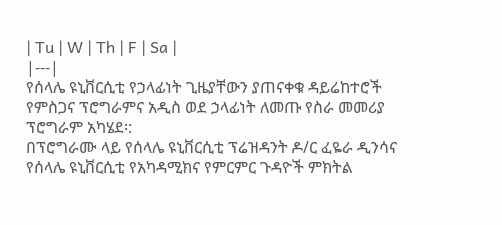| Tu | W | Th | F | Sa |
|---|
የሰላሌ ዩኒቨርሲቲ የኃላፊነት ጊዜያቸውን ያጠናቀቁ ዳይሬከተሮች የምስጋና ፕሮግራምና አዲስ ወደ ኃላፊነት ለመጡ የስራ መመሪያ ፕሮግራም አካሄደ፡:
በፕሮግራሙ ላይ የሰላሌ ዩኒቨርሲቲ ፕሬዝዳንት ዶ/ር ፈዬራ ዲንሳና የሰላሌ ዩኒቨርሲቲ የአካዳሚክና የምርምር ጉዳዮች ምክትል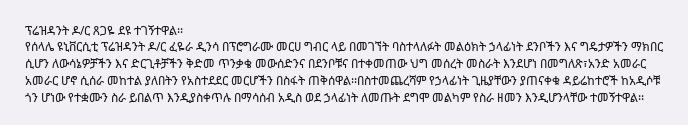ፕሬዝዳንት ዶ/ር ጸጋዬ ደዩ ተገኝተዋል፡፡
የሰላሌ ዩኒቨርሲቲ ፕሬዝዳንት ዶ/ር ፈዬራ ዲንሳ በፕሮግራሙ መርሀ ግብር ላይ በመገኘት ባስተላለፉት መልዕክት ኃላፊነት ደንቦችን እና ግዴታዎችን ማክበር ሲሆን ለውሳኔዎቻችን እና ድርጊቶቻችን ቅድመ ጥንቃቄ መውሰድንና በደንቦቹና በተቀመጠው ህግ መሰረት መስራት እንደሆነ በመግለጽ፣አንድ አመራር አመራር ሆኖ ሲሰራ መከተል ያለበትን የአስተደደር መርሆችን በስፋት ጠቅሰዋል፡፡በስተመጨረሻም የኃላፊነት ጊዜያቸውን ያጠናቀቁ ዳይሬከተሮች ከአዲሶቹ ጎን ሆነው የተቋሙን ስራ ይበልጥ እንዲያስቀጥሉ በማሳሰብ አዲስ ወደ ኃላፊነት ለመጡት ደግሞ መልካም የስራ ዘመን እንዲሆንላቸው ተመኝተዋል፡፡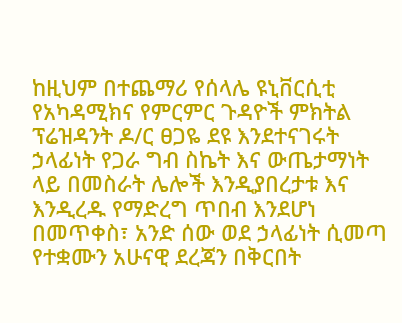ከዚህም በተጨማሪ የሰላሌ ዩኒቨርሲቲ የአካዳሚክና የምርምር ጉዳዮች ምክትል ፕሬዝዳንት ዶ/ር ፀጋዬ ደዩ እንደተናገሩት ኃላፊነት የጋራ ግብ ስኬት እና ውጤታማነት ላይ በመስራት ሌሎች እንዲያበረታቱ እና እንዲረዱ የማድረግ ጥበብ እንደሆነ በመጥቀስ፣ አንድ ሰው ወደ ኃላፊነት ሲመጣ የተቋሙን አሁናዊ ደረጃን በቅርበት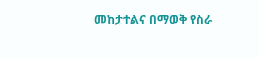መከታተልና በማወቅ የስራ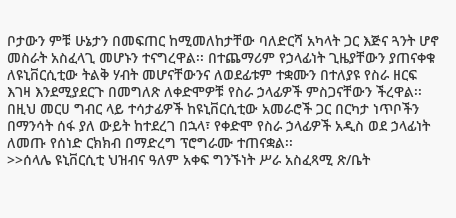ቦታውን ምቹ ሁኔታን በመፍጠር ከሚመለከታቸው ባለድርሻ አካላት ጋር እጅና ጓንት ሆኖ መስራት አስፈላጊ መሆኑን ተናግረዋል፡፡ በተጨማሪም የኃላፊነት ጊዜያቸውን ያጠናቀቁ ለዩኒቨርሲቲው ትልቅ ሃብት መሆናቸውንና ለወደፊቱም ተቋሙን በተለያዩ የስራ ዘርፍ እገዛ እንደሚያደርጉ በመግለጽ ለቀድሞዎቹ የስራ ኃላፊዎች ምስጋናቸውን ችረዋል፡፡
በዚህ መርሀ ግብር ላይ ተሳታፊዎች ከዩኒቨርሲቲው አመራሮች ጋር በርካታ ነጥቦችን በማንሳት ሰፋ ያለ ውይት ከተደረገ በኋላ፣ የቀድሞ የስራ ኃላፊዎች አዲስ ወደ ኃላፊነት ለመጡ የሰነድ ርክክብ በማድረግ ፕሮግራሙ ተጠናቋል፡፡
>>ሰላሌ ዩኒቨርሲቲ ህዝብና ዓለም አቀፍ ግንኙነት ሥራ አስፈጻሚ ጽ/ቤት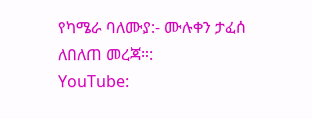የካሜራ ባለሙያ:- ሙሉቀን ታፈሰ
ለበለጠ መረጃ።:
YouTube: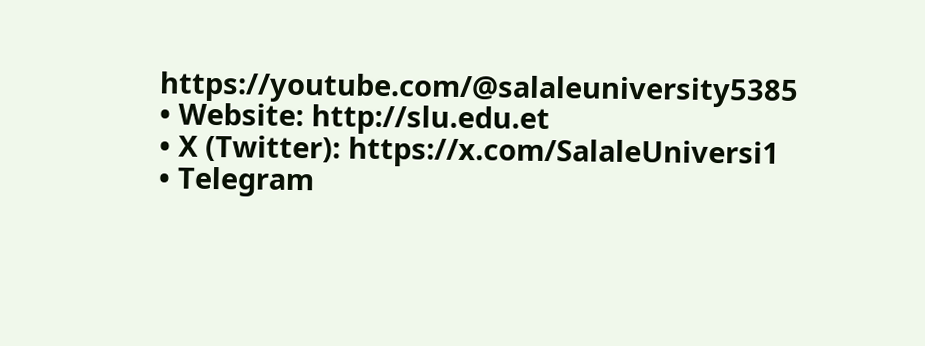https://youtube.com/@salaleuniversity5385
• Website: http://slu.edu.et
• X (Twitter): https://x.com/SalaleUniversi1
• Telegram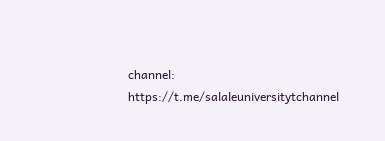channel: https://t.me/salaleuniversitytchannel